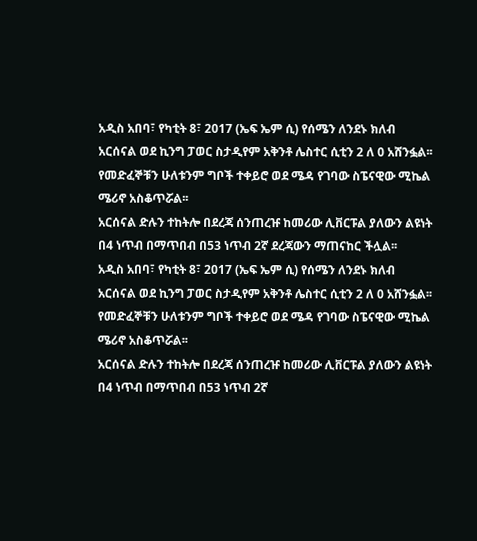አዲስ አበባ፣ የካቲት 8፣ 2017 (ኤፍ ኤም ሲ) የሰሜን ለንደኑ ክለብ አርሰናል ወደ ኪንግ ፓወር ስታዲየም አቅንቶ ሌስተር ሲቲን 2 ለ 0 አሸንፏል፡፡
የመድፈኞቹን ሁለቱንም ግቦች ተቀይሮ ወደ ሜዳ የገባው ስፔናዊው ሚኬል ሜሪኖ አስቆጥሯል፡፡
አርሰናል ድሉን ተከትሎ በደረጃ ሰንጠረዡ ከመሪው ሊቨርፑል ያለውን ልዩነት በ4 ነጥብ በማጥበብ በ53 ነጥብ 2ኛ ደረጃውን ማጠናከር ችሏል፡፡
አዲስ አበባ፣ የካቲት 8፣ 2017 (ኤፍ ኤም ሲ) የሰሜን ለንደኑ ክለብ አርሰናል ወደ ኪንግ ፓወር ስታዲየም አቅንቶ ሌስተር ሲቲን 2 ለ 0 አሸንፏል፡፡
የመድፈኞቹን ሁለቱንም ግቦች ተቀይሮ ወደ ሜዳ የገባው ስፔናዊው ሚኬል ሜሪኖ አስቆጥሯል፡፡
አርሰናል ድሉን ተከትሎ በደረጃ ሰንጠረዡ ከመሪው ሊቨርፑል ያለውን ልዩነት በ4 ነጥብ በማጥበብ በ53 ነጥብ 2ኛ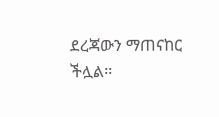ደረጃውን ማጠናከር ችሏል፡፡